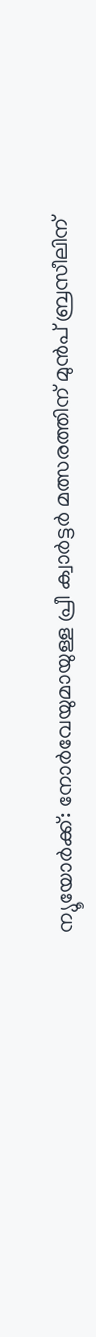ന്യൂയോർക്ക്: നോർവേയുമായുള്ള പ്രീ ക്വാർട്ടർ മത്സരത്തിന് മുൻപ് ബ്രസീലിന്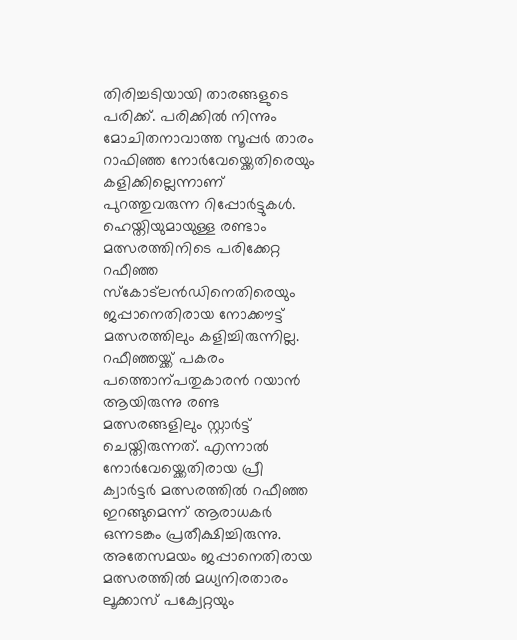തിരിച്ചടിയായി താരങ്ങളുടെ പരിക്ക്. പരിക്കിൽ നിന്നും മോചിതനാവാത്ത സൂപ്പർ താരം റാഫിഞ്ഞ നോർവേയ്ക്കെതിരെയും കളിക്കില്ലെന്നാണ് പുറത്തുവരുന്ന റിപ്പോർട്ടുകൾ. ഹെയ്തിയുമായുള്ള രണ്ടാം മത്സരത്തിനിടെ പരിക്കേറ്റ റഫീഞ്ഞ സ്കോട്ലൻഡിനെതിരെയും ജപ്പാനെതിരായ നോക്കൗട്ട് മത്സരത്തിലും കളിച്ചിരുന്നില്ല. റഫീഞ്ഞയ്ക്ക് പകരം പത്തൊന്പതുകാരൻ റയാൻ ആയിരുന്നു രണ്ട മത്സരങ്ങളിലും സ്റ്റാർട്ട് ചെയ്തിരുന്നത്. എന്നാൽ നോർവേയ്ക്കെതിരായ പ്രീ ക്വാർട്ടർ മത്സരത്തിൽ റഫീഞ്ഞ ഇറങ്ങുമെന്ന് ആരാധകർ ഒന്നടങ്കം പ്രതീക്ഷിച്ചിരുന്നു.
അതേസമയം ജപ്പാനെതിരായ മത്സരത്തിൽ മധ്യനിരതാരം ലൂക്കാസ് പക്വേറ്റയും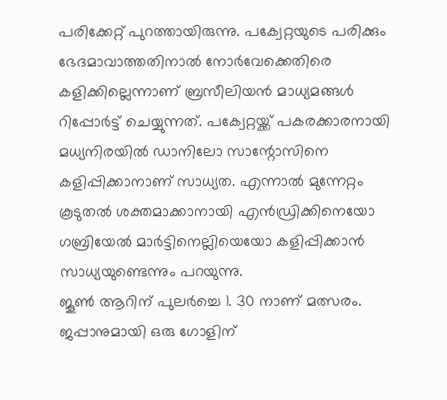പരിക്കേറ്റ് പുറത്തായിരുന്നു. പക്വേറ്റയുടെ പരിക്കും ഭേദമാവാത്തതിനാൽ നോർവേക്കെതിരെ കളിക്കില്ലെന്നാണ് ബ്രസീലിയൻ മാധ്യമങ്ങൾ റിപ്പോർട്ട് ചെയ്യുന്നത്. പക്വേറ്റയ്ക്ക് പകരക്കാരനായി മധ്യനിരയിൽ ഡാനിലോ സാന്റോസിനെ കളിപ്പിക്കാനാണ് സാധ്യത. എന്നാൽ മുന്നേറ്റം കൂടുതൽ ശക്തമാക്കാനായി എൻഡ്രിക്കിനെയോ ഗബ്രിയേൽ മാർട്ടിനെല്ലിയെയോ കളിപ്പിക്കാൻ സാധ്യയുണ്ടെന്നും പറയുന്നു.
ജൂൺ ആറിന് പുലർച്ചെ 1. 30 നാണ് മത്സരം. ജപ്പാനുമായി ഒരു ഗോളിന്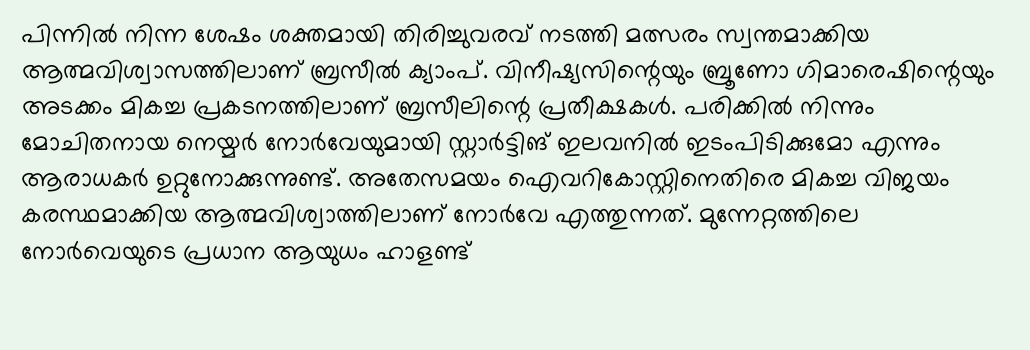പിന്നിൽ നിന്ന ശേഷം ശക്തമായി തിരിച്ചുവരവ് നടത്തി മത്സരം സ്വന്തമാക്കിയ ആത്മവിശ്വാസത്തിലാണ് ബ്രസീൽ ക്യാംപ്. വിനീഷ്യസിന്റെയും ബ്രൂണോ ഗിമാരെഷിന്റെയും അടക്കം മികച്ച പ്രകടനത്തിലാണ് ബ്രസീലിന്റെ പ്രതീക്ഷകൾ. പരിക്കിൽ നിന്നും മോചിതനായ നെയ്മർ നോർവേയുമായി സ്റ്റാർട്ടിങ് ഇലവനിൽ ഇടംപിടിക്കുമോ എന്നും ആരാധകർ ഉറ്റുനോക്കുന്നുണ്ട്. അതേസമയം ഐവറികോസ്റ്റിനെതിരെ മികച്ച വിജയം കരസ്ഥമാക്കിയ ആത്മവിശ്വാത്തിലാണ് നോർവേ എത്തുന്നത്. മുന്നേറ്റത്തിലെ നോർവെയുടെ പ്രധാന ആയുധം ഹാളണ്ട്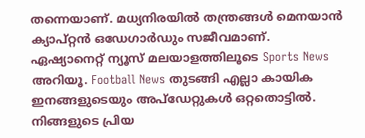തന്നെയാണ്. മധ്യനിരയിൽ തന്ത്രങ്ങൾ മെനയാൻ ക്യാപ്റ്റൻ ഒഡേഗാർഡും സജീവമാണ്.
ഏഷ്യാനെറ്റ് ന്യൂസ് മലയാളത്തിലൂടെ Sports News അറിയൂ. Football News തുടങ്ങി എല്ലാ കായിക ഇനങ്ങളുടെയും അപ്ഡേറ്റുകൾ ഒറ്റതൊട്ടിൽ. നിങ്ങളുടെ പ്രിയ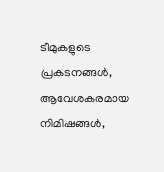ടീമുകളുടെ പ്രകടനങ്ങൾ, ആവേശകരമായ നിമിഷങ്ങൾ,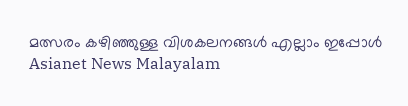മത്സരം കഴിഞ്ഞുള്ള വിശകലനങ്ങൾ എല്ലാം ഇപ്പോൾ Asianet News Malayalam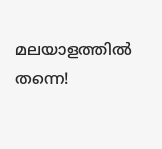മലയാളത്തിൽ തന്നെ!